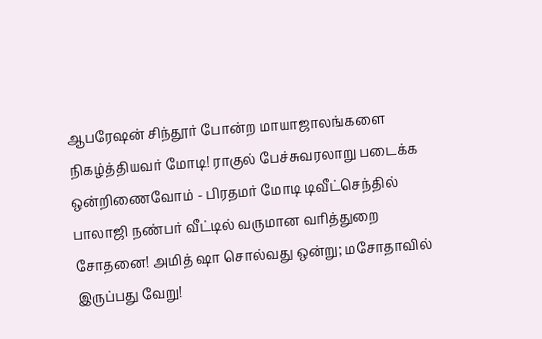ஆபரேஷன் சிந்தூர் போன்ற மாயாஜாலங்களை நிகழ்த்தியவர் மோடி! ராகுல் பேச்சுவரலாறு படைக்க ஒன்றிணைவோம் - பிரதமர் மோடி டிவீட்செந்தில் பாலாஜி நண்பர் வீட்டில் வருமான வரித்துறை சோதனை! அமித் ஷா சொல்வது ஒன்று; மசோதாவில் இருப்பது வேறு!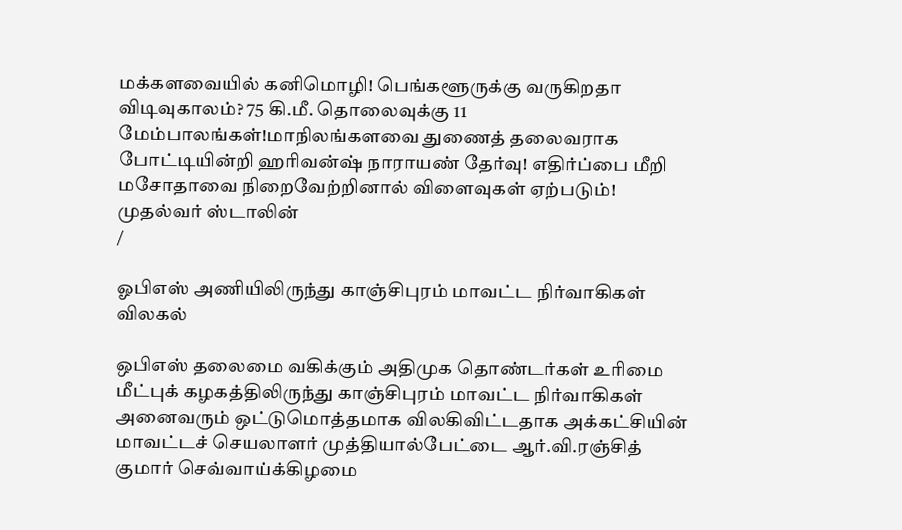மக்களவையில் கனிமொழி! பெங்களூருக்கு வருகிறதா விடிவுகாலம்? 75 கி.மீ. தொலைவுக்கு 11 மேம்பாலங்கள்!மாநிலங்களவை துணைத் தலைவராக போட்டியின்றி ஹரிவன்ஷ் நாராயண் தேர்வு! எதிர்ப்பை மீறி மசோதாவை நிறைவேற்றினால் விளைவுகள் ஏற்படும்! முதல்வர் ஸ்டாலின்
/

ஓபிஎஸ் அணியிலிருந்து காஞ்சிபுரம் மாவட்ட நிர்வாகிகள் விலகல்

ஒபிஎஸ் தலைமை வகிக்கும் அதிமுக தொண்டர்கள் உரிமை மீட்புக் கழகத்திலிருந்து காஞ்சிபுரம் மாவட்ட நிர்வாகிகள் அனைவரும் ஒட்டுமொத்தமாக விலகிவிட்டதாக அக்கட்சியின் மாவட்டச் செயலாளர் முத்தியால்பேட்டை ஆர்.வி.ரஞ்சித் குமார் செவ்வாய்க்கிழமை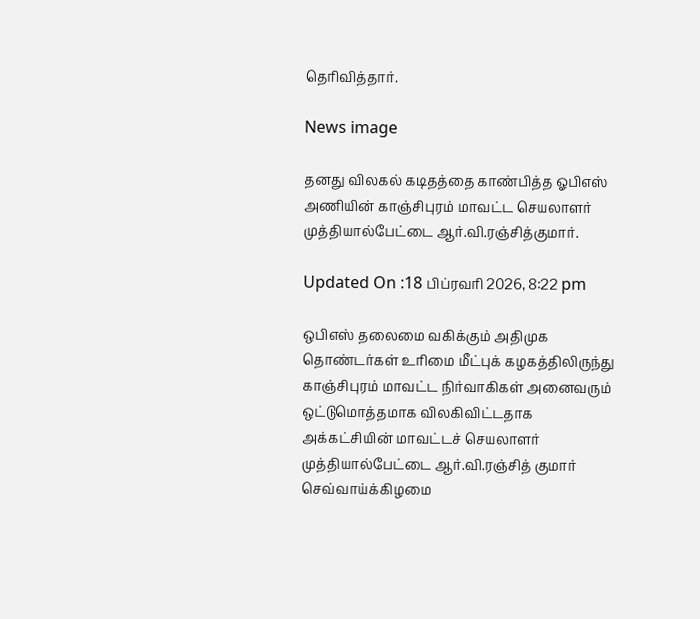தெரிவித்தார்.

News image

தனது விலகல் கடிதத்தை காண்பித்த ஓபிஎஸ் அணியின் காஞ்சிபுரம் மாவட்ட செயலாளர் முத்தியால்பேட்டை ஆர்.வி.ரஞ்சித்குமார்.

Updated On :18 பிப்ரவரி 2026, 8:22 pm

ஒபிஎஸ் தலைமை வகிக்கும் அதிமுக தொண்டர்கள் உரிமை மீட்புக் கழகத்திலிருந்து காஞ்சிபுரம் மாவட்ட நிர்வாகிகள் அனைவரும் ஒட்டுமொத்தமாக விலகிவிட்டதாக அக்கட்சியின் மாவட்டச் செயலாளர் முத்தியால்பேட்டை ஆர்.வி.ரஞ்சித் குமார் செவ்வாய்க்கிழமை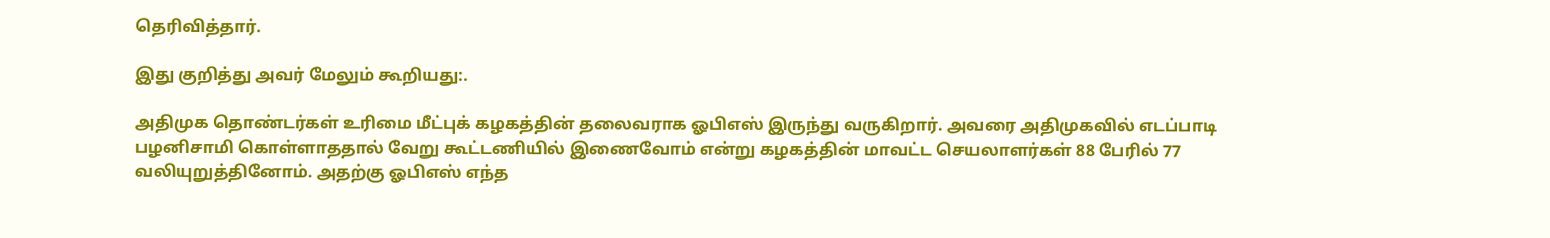தெரிவித்தார்.

இது குறித்து அவர் மேலும் கூறியது:.

அதிமுக தொண்டர்கள் உரிமை மீட்புக் கழகத்தின் தலைவராக ஓபிஎஸ் இருந்து வருகிறார். அவரை அதிமுகவில் எடப்பாடி பழனிசாமி கொள்ளாததால் வேறு கூட்டணியில் இணைவோம் என்று கழகத்தின் மாவட்ட செயலாளர்கள் 88 பேரில் 77 வலியுறுத்தினோம். அதற்கு ஓபிஎஸ் எந்த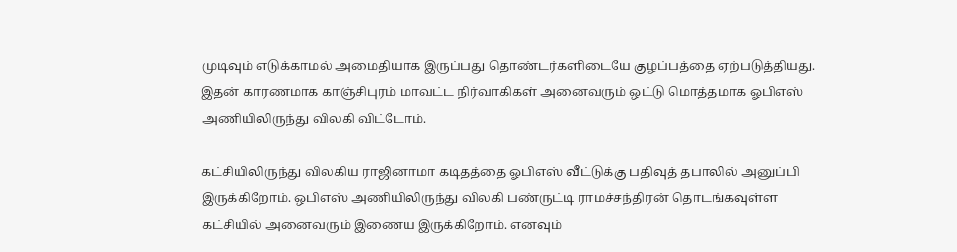முடிவும் எடுக்காமல் அமைதியாக இருப்பது தொண்டர்களிடையே குழப்பத்தை ஏற்படுத்தியது. இதன் காரணமாக காஞ்சிபுரம் மாவட்ட நிர்வாகிகள் அனைவரும் ஒட்டு மொத்தமாக ஓபிஎஸ் அணியிலிருந்து விலகி விட்டோம்.

கட்சியிலிருந்து விலகிய ராஜினாமா கடிதத்தை ஓபிஎஸ் வீட்டுக்கு பதிவுத் தபாலில் அனுப்பி இருக்கிறோம். ஒபிஎஸ் அணியிலிருந்து விலகி பண்ருட்டி ராமச்சந்திரன் தொடங்கவுள்ள கட்சியில் அனைவரும் இணைய இருக்கிறோம். எனவும்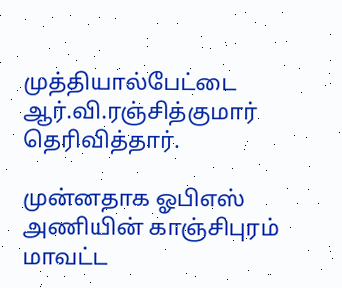முத்தியால்பேட்டை ஆர்.வி.ரஞ்சித்குமார் தெரிவித்தார்.

முன்னதாக ஓபிஎஸ் அணியின் காஞ்சிபுரம் மாவட்ட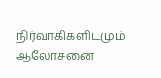நிர்வாகிகளிடமும் ஆலோசனை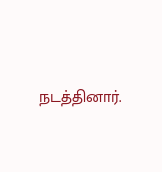நடத்தினார்.